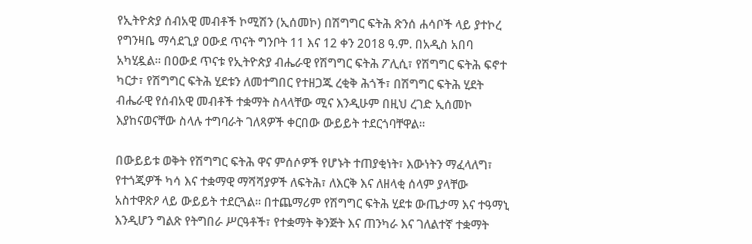የኢትዮጵያ ሰብአዊ መብቶች ኮሚሽን (ኢሰመኮ) በሽግግር ፍትሕ ጽንሰ ሐሳቦች ላይ ያተኮረ የግንዛቤ ማሳደጊያ ዐውደ ጥናት ግንቦት 11 እና 12 ቀን 2018 ዓ.ም. በአዲስ አበባ አካሂዷል። በዐውደ ጥናቱ የኢትዮጵያ ብሔራዊ የሽግግር ፍትሕ ፖሊሲ፣ የሽግግር ፍትሕ ፍኖተ ካርታ፣ የሽግግር ፍትሕ ሂደቱን ለመተግበር የተዘጋጁ ረቂቅ ሕጎች፣ በሽግግር ፍትሕ ሂደት ብሔራዊ የሰብአዊ መብቶች ተቋማት ስላላቸው ሚና እንዲሁም በዚህ ረገድ ኢሰመኮ እያከናወናቸው ስላሉ ተግባራት ገለጻዎች ቀርበው ውይይት ተደርጎባቸዋል።

በውይይቱ ወቅት የሽግግር ፍትሕ ዋና ምሰሶዎች የሆኑት ተጠያቂነት፣ እውነትን ማፈላለግ፣ የተጎጂዎች ካሳ እና ተቋማዊ ማሻሻያዎች ለፍትሕ፣ ለእርቅ እና ለዘላቂ ሰላም ያላቸው አስተዋጽዖ ላይ ውይይት ተደርጓል። በተጨማሪም የሽግግር ፍትሕ ሂደቱ ውጤታማ እና ተዓማኒ እንዲሆን ግልጽ የትግበራ ሥርዓቶች፣ የተቋማት ቅንጅት እና ጠንካራ እና ገለልተኛ ተቋማት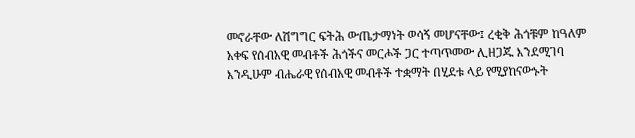መኖራቸው ለሽግግር ፍትሕ ውጤታማነት ወሳኝ መሆናቸው፤ ረቂቅ ሕጎቹም ከዓለም አቀፍ የሰብአዊ መብቶች ሕጎችና መርሖች ጋር ተጣጥመው ሊዘጋጁ እንደሚገባ እንዲሁም ብሔራዊ የሰብአዊ መብቶች ተቋማት በሂደቱ ላይ የሚያከናውኑት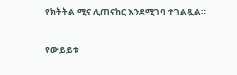የክትትል ሚና ሊጠናከር እንደሚገባ ተገልጿል።

የውይይቱ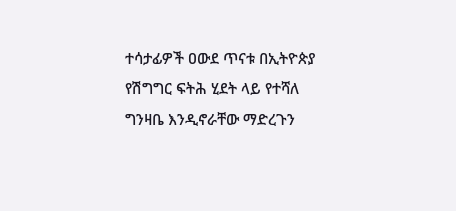ተሳታፊዎች ዐውደ ጥናቱ በኢትዮጵያ የሽግግር ፍትሕ ሂደት ላይ የተሻለ ግንዛቤ እንዲኖራቸው ማድረጉን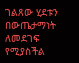ገልጸው ሂደቱን በውጤታማነት ለመደገፍ የሚያስችል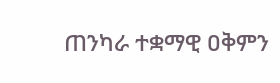ጠንካራ ተቋማዊ ዐቅምን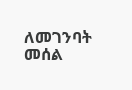ለመገንባት መሰል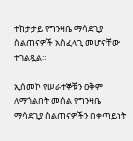ተከታታይ የግንዛቤ ማሳደጊያ ስልጠናዎች አስፈላጊ መሆናቸው ተገልጿል።

ኢሰመኮ የሠራተኞቹን ዐቅም ለማጎልበት መሰል የግንዛቤ ማሳደጊያ ስልጠናዎችን በቀጣይነት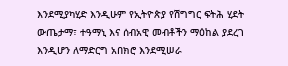እንደሚያካሂድ እንዲሁም የኢትዮጵያ የሽግግር ፍትሕ ሂደት ውጤታማ፣ ተዓማኒ እና ሰብአዊ መብቶችን ማዕከል ያደረገ እንዲሆን ለማድርግ አበክሮ እንደሚሠራ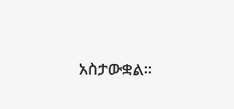አስታውቋል።